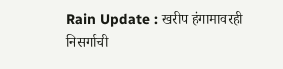Rain Update : खरीप हंगामावरही निसर्गाची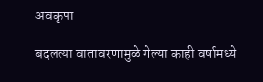अवकृपा

बदलत्या वातावरणामुळे गेल्या काही वर्षामध्ये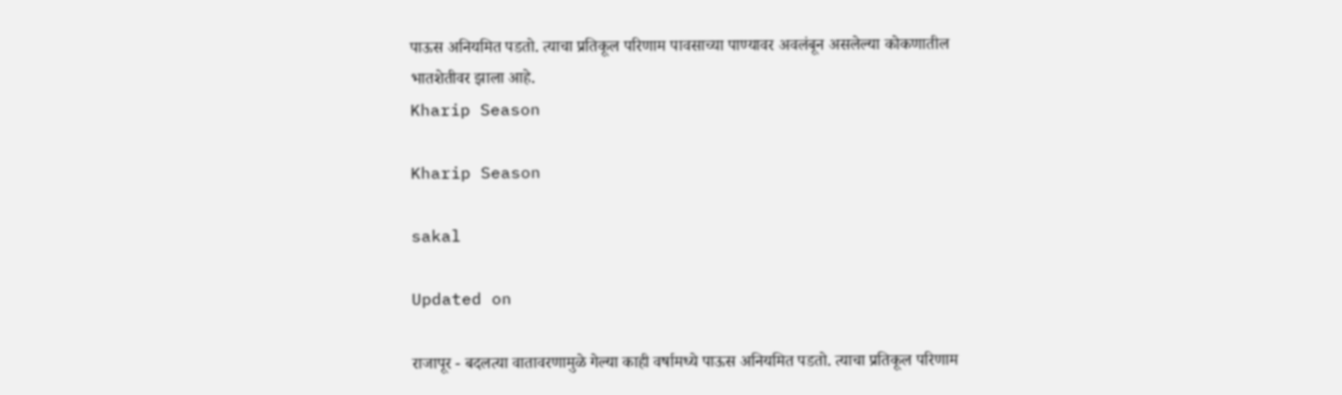पाऊस अनियमित पडतो. त्याचा प्रतिकूल परिणाम पावसाच्या पाण्यावर अवलंबून असलेल्या कोकणातील भातशेतीवर झाला आहे.
Kharip Season

Kharip Season

sakal

Updated on

राजापूर - बदलत्या वातावरणामुळे गेल्या काही वर्षामध्ये पाऊस अनियमित पडतो. त्याचा प्रतिकूल परिणाम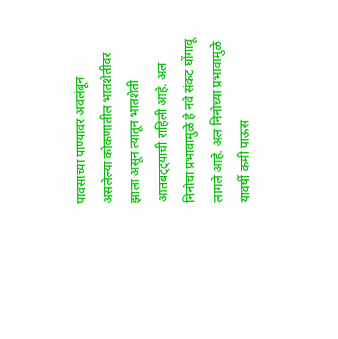पावसाच्या पाण्यावर अवलंबून असलेल्या कोकणातील भातशेतीवर झाला असून त्यातून भातशेती आतबट्ट्याची राहिली आहे. अल निनोचा प्रभावामुळे हे नवे संकट घोंगावू लागले आहे. अल निनोच्या प्रभावामुळे यावर्षी कमी पाऊस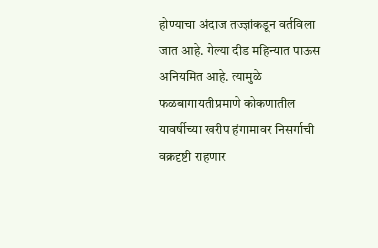होण्याचा अंदाज तज्ज्ञांकडून वर्तविला जात आहे. गेल्या दीड महिन्यात पाऊस अनियमित आहे. त्यामुळे फळबागायतीप्रमाणे कोकणातील यावर्षीच्या खरीप हंगामावर निसर्गाची वक्रदृष्टी राहणार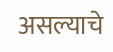असल्याचे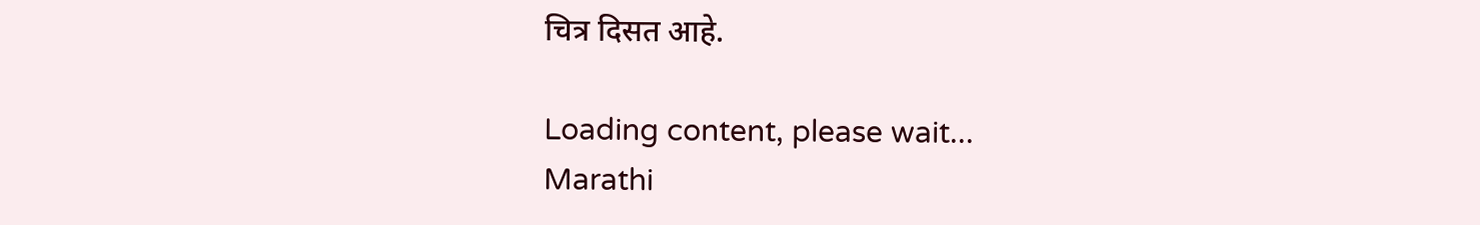चित्र दिसत आहे.

Loading content, please wait...
Marathi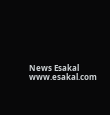News Esakal
www.esakal.com